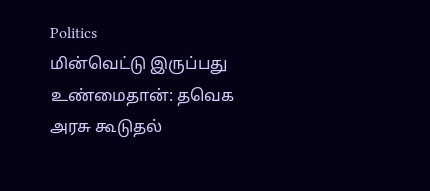Politics
மின்வெட்டு இருப்பது உண்மைதான்: தவெக அரசு கூடுதல்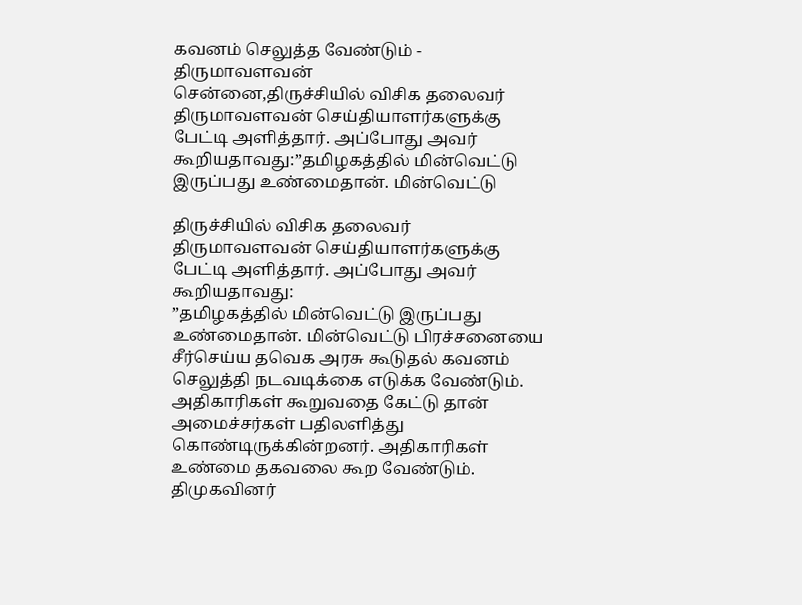கவனம் செலுத்த வேண்டும் - திருமாவளவன்
சென்னை,திருச்சியில் விசிக தலைவர் திருமாவளவன் செய்தியாளர்களுக்கு பேட்டி அளித்தார். அப்போது அவர் கூறியதாவது:”தமிழகத்தில் மின்வெட்டு இருப்பது உண்மைதான். மின்வெட்டு

திருச்சியில் விசிக தலைவர் திருமாவளவன் செய்தியாளர்களுக்கு பேட்டி அளித்தார். அப்போது அவர் கூறியதாவது:
”தமிழகத்தில் மின்வெட்டு இருப்பது உண்மைதான். மின்வெட்டு பிரச்சனையை சீர்செய்ய தவெக அரசு கூடுதல் கவனம் செலுத்தி நடவடிக்கை எடுக்க வேண்டும். அதிகாரிகள் கூறுவதை கேட்டு தான் அமைச்சர்கள் பதிலளித்து கொண்டிருக்கின்றனர். அதிகாரிகள் உண்மை தகவலை கூற வேண்டும்.
திமுகவினர்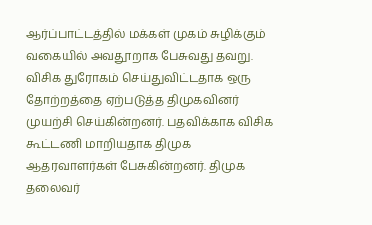ஆர்ப்பாட்டத்தில் மக்கள் முகம் சுழிக்கும் வகையில் அவதூறாக பேசுவது தவறு. விசிக துரோகம் செய்துவிட்டதாக ஒரு தோற்றத்தை ஏற்படுத்த திமுகவினர் முயற்சி செய்கின்றனர். பதவிக்காக விசிக கூட்டணி மாறியதாக திமுக ஆதரவாளர்கள் பேசுகின்றனர். திமுக தலைவர்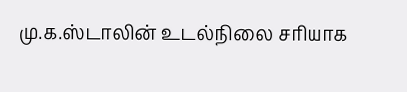மு.க.ஸ்டாலின் உடல்நிலை சரியாக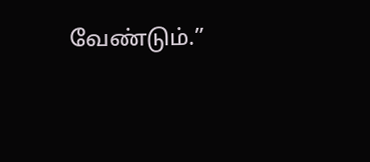வேண்டும்.”